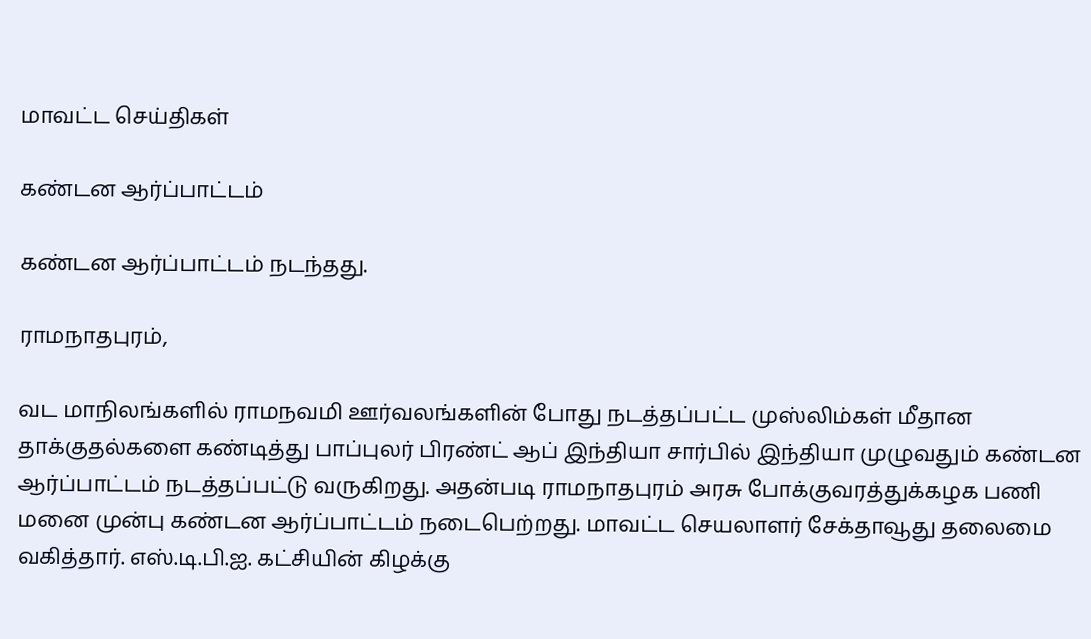மாவட்ட செய்திகள்

கண்டன ஆர்ப்பாட்டம்

கண்டன ஆர்ப்பாட்டம் நடந்தது.

ராமநாதபுரம்,

வட மாநிலங்களில் ராமநவமி ஊர்வலங்களின் போது நடத்தப்பட்ட முஸ்லிம்கள் மீதான தாக்குதல்களை கண்டித்து பாப்புலர் பிரண்ட் ஆப் இந்தியா சார்பில் இந்தியா முழுவதும் கண்டன ஆர்ப்பாட்டம் நடத்தப்பட்டு வருகிறது. அதன்படி ராமநாதபுரம் அரசு போக்குவரத்துக்கழக பணி மனை முன்பு கண்டன ஆர்ப்பாட்டம் நடைபெற்றது. மாவட்ட செயலாளர் சேக்தாவூது தலைமை வகித்தார். எஸ்.டி.பி.ஐ. கட்சியின் கிழக்கு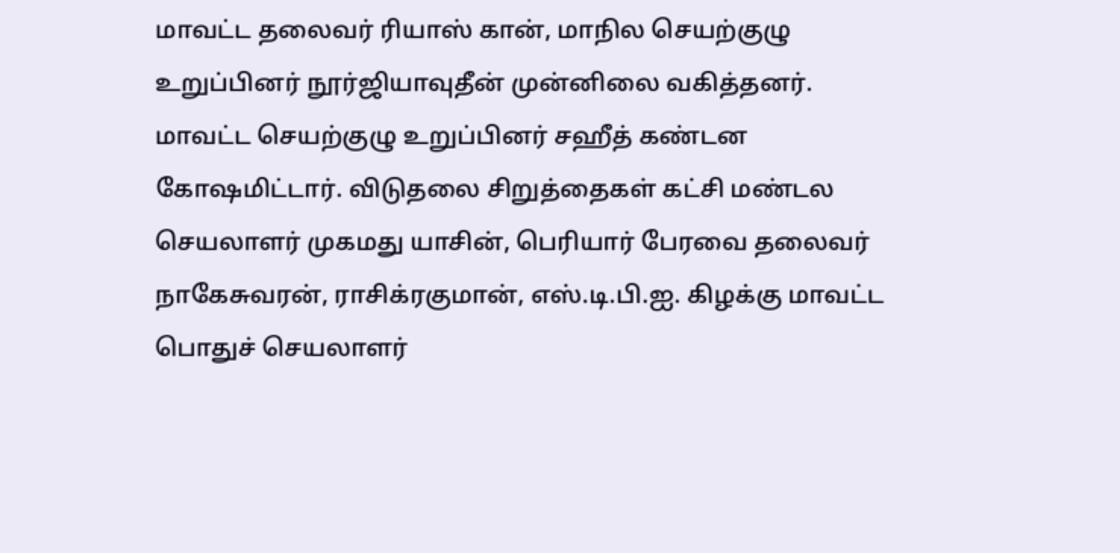மாவட்ட தலைவர் ரியாஸ் கான், மாநில செயற்குழு உறுப்பினர் நூர்ஜியாவுதீன் முன்னிலை வகித்தனர். மாவட்ட செயற்குழு உறுப்பினர் சஹீத் கண்டன கோஷமிட்டார். விடுதலை சிறுத்தைகள் கட்சி மண்டல செயலாளர் முகமது யாசின், பெரியார் பேரவை தலைவர் நாகேசுவரன், ராசிக்ரகுமான், எஸ்.டி.பி.ஐ. கிழக்கு மாவட்ட பொதுச் செயலாளர்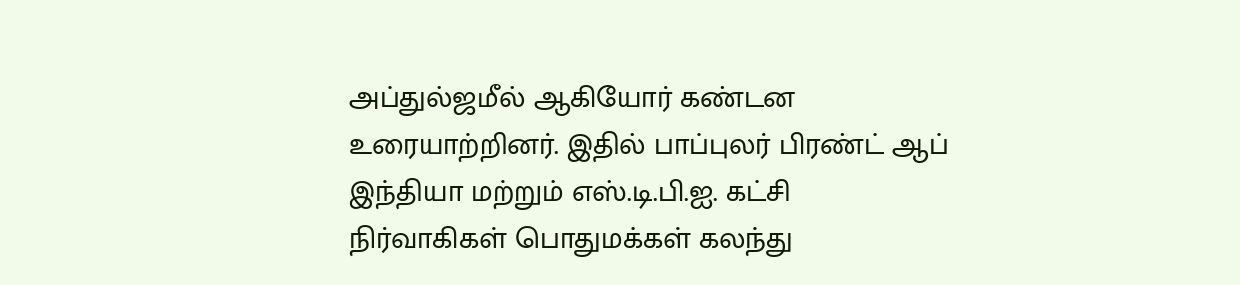அப்துல்ஜமீல் ஆகியோர் கண்டன உரையாற்றினர். இதில் பாப்புலர் பிரண்ட் ஆப் இந்தியா மற்றும் எஸ்.டி.பி.ஐ. கட்சி நிர்வாகிகள் பொதுமக்கள் கலந்து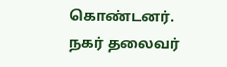கொண்டனர். நகர் தலைவர்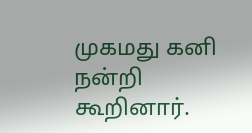முகமது கனி நன்றி கூறினார்.